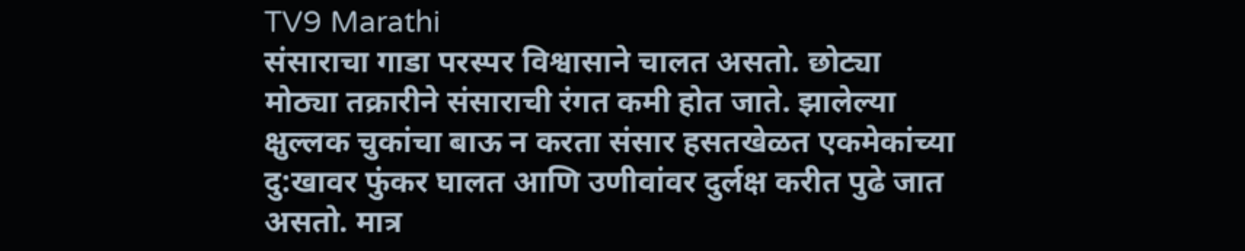TV9 Marathi
संसाराचा गाडा परस्पर विश्वासाने चालत असतो. छोट्या मोठ्या तक्रारीने संसाराची रंगत कमी होत जाते. झालेल्या क्षुल्लक चुकांचा बाऊ न करता संसार हसतखेळत एकमेकांच्या दु:खावर फुंकर घालत आणि उणीवांवर दुर्लक्ष करीत पुढे जात असतो. मात्र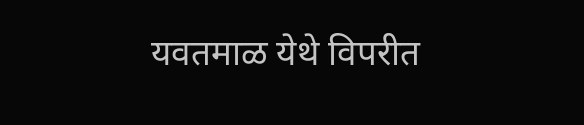यवतमाळ येथे विपरीत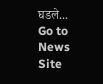घडले...
Go to News Site